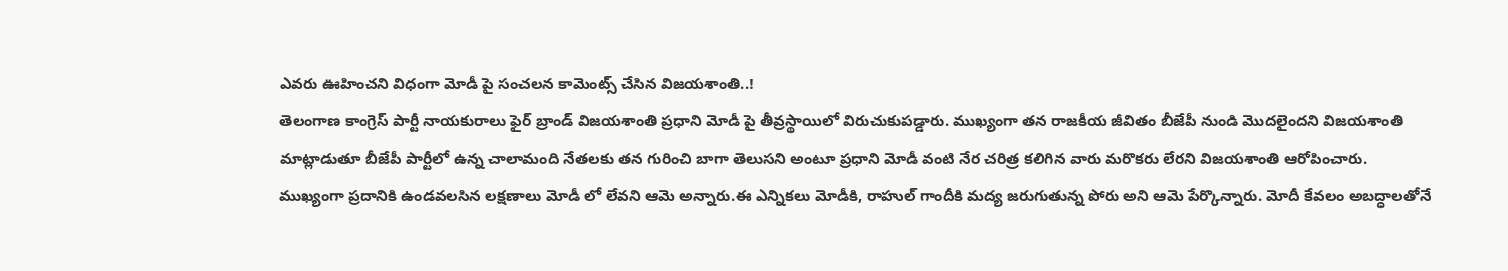ఎవరు ఊహించని విధంగా మోడీ పై సంచలన కామెంట్స్ చేసిన విజయశాంతి..!
తెలంగాణ కాంగ్రెస్ పార్టీ నాయకురాలు ఫైర్ బ్రాండ్ విజయశాంతి ప్రధాని మోడీ పై తీవ్రస్థాయిలో విరుచుకుపడ్డారు. ముఖ్యంగా తన రాజకీయ జీవితం బీజేపీ నుండి మొదలైందని విజయశాంతి మాట్లాడుతూ బీజేపీ పార్టీలో ఉన్న చాలామంది నేతలకు తన గురించి బాగా తెలుసని అంటూ ప్రధాని మోడీ వంటి నేర చరిత్ర కలిగిన వారు మరొకరు లేరని విజయశాంతి ఆరోపించారు.
ముఖ్యంగా ప్రదానికి ఉండవలసిన లక్షణాలు మోడీ లో లేవని ఆమె అన్నారు.ఈ ఎన్నికలు మోడీకి, రాహుల్ గాందీకి మద్య జరుగుతున్న పోరు అని ఆమె పేర్కొన్నారు. మోదీ కేవలం అబద్ధాలతోనే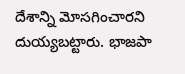దేశాన్ని మోసగించారని దుయ్యబట్టారు. భాజపా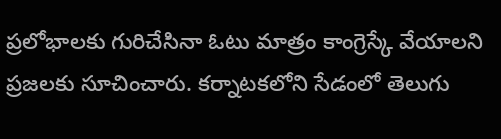ప్రలోభాలకు గురిచేసినా ఓటు మాత్రం కాంగ్రెస్కే వేయాలని ప్రజలకు సూచించారు. కర్నాటకలోని సేడంలో తెలుగు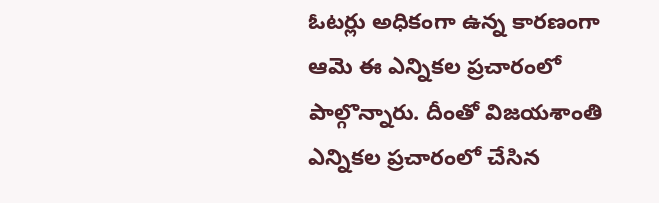ఓటర్లు అధికంగా ఉన్న కారణంగా ఆమె ఈ ఎన్నికల ప్రచారంలో పాల్గొన్నారు. దీంతో విజయశాంతి ఎన్నికల ప్రచారంలో చేసిన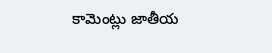కామెంట్లు జాతీయ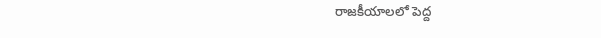రాజకీయాలలో పెద్ద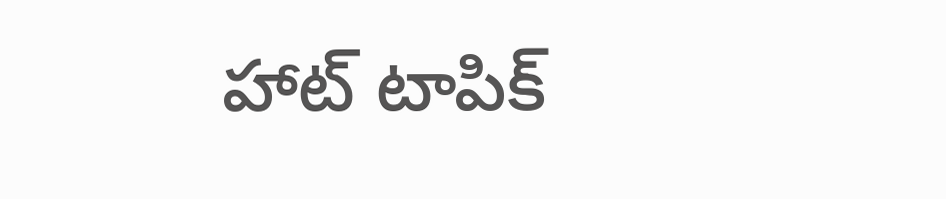హాట్ టాపిక్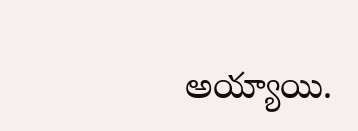అయ్యాయి.